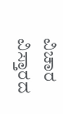ವಿಚಾರ ವಿಸ್ತಾರದ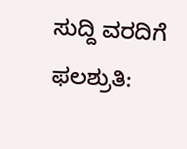ಸುದ್ದಿ ವರದಿಗೆ ಫಲಶ್ರುತಿ: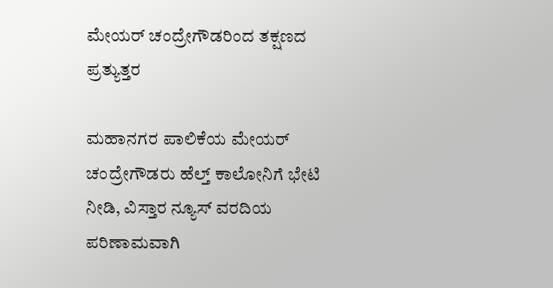ಮೇಯರ್ ಚಂದ್ರೇಗೌಡರಿಂದ ತಕ್ಷಣದ ಪ್ರತ್ಯುತ್ತರ

ಮಹಾನಗರ ಪಾಲಿಕೆಯ ಮೇಯರ್ ಚಂದ್ರೇಗೌಡರು ಹೆಲ್ತ್ ಕಾಲೋನಿಗೆ ಭೇಟಿ ನೀಡಿ, ವಿಸ್ತಾರ ನ್ಯೂಸ್ ವರದಿಯ ಪರಿಣಾಮವಾಗಿ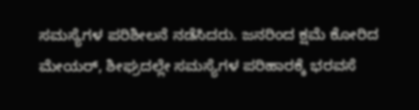ಸಮಸ್ಯೆಗಳ ಪರಿಶೀಲನೆ ನಡೆಸಿದರು. ಜನರಿಂದ ಕ್ಷಮೆ ಕೋರಿದ ಮೇಯರ್, ಶೀಘ್ರದಲ್ಲೇ ಸಮಸ್ಯೆಗಳ ಪರಿಹಾರಕ್ಕೆ ಭರವಸೆ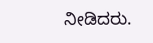ನೀಡಿದರು.